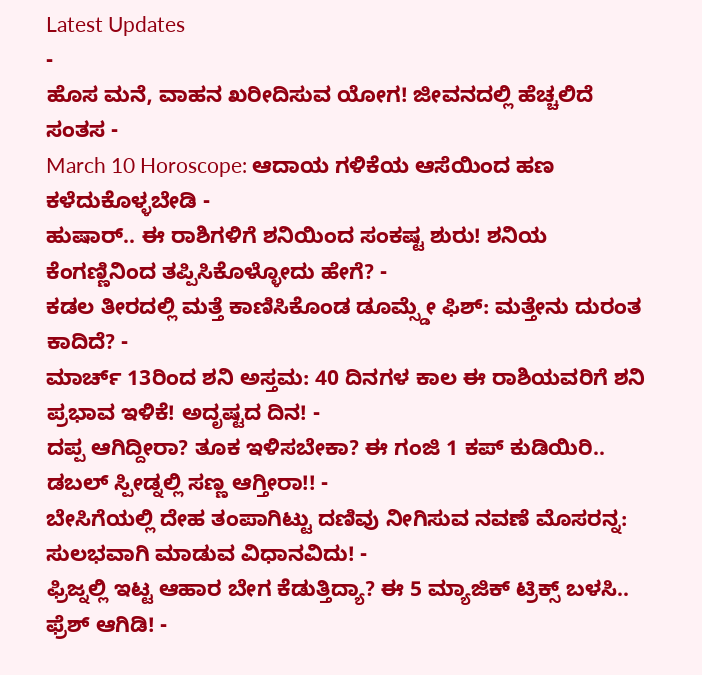Latest Updates
-
ಹೊಸ ಮನೆ, ವಾಹನ ಖರೀದಿಸುವ ಯೋಗ! ಜೀವನದಲ್ಲಿ ಹೆಚ್ಚಲಿದೆ ಸಂತಸ -
March 10 Horoscope: ಆದಾಯ ಗಳಿಕೆಯ ಆಸೆಯಿಂದ ಹಣ ಕಳೆದುಕೊಳ್ಳಬೇಡಿ -
ಹುಷಾರ್.. ಈ ರಾಶಿಗಳಿಗೆ ಶನಿಯಿಂದ ಸಂಕಷ್ಟ ಶುರು! ಶನಿಯ ಕೆಂಗಣ್ಣಿನಿಂದ ತಪ್ಪಿಸಿಕೊಳ್ಳೋದು ಹೇಗೆ? -
ಕಡಲ ತೀರದಲ್ಲಿ ಮತ್ತೆ ಕಾಣಿಸಿಕೊಂಡ ಡೂಮ್ಸ್ಡೇ ಫಿಶ್: ಮತ್ತೇನು ದುರಂತ ಕಾದಿದೆ? -
ಮಾರ್ಚ್ 13ರಿಂದ ಶನಿ ಅಸ್ತಮ: 40 ದಿನಗಳ ಕಾಲ ಈ ರಾಶಿಯವರಿಗೆ ಶನಿ ಪ್ರಭಾವ ಇಳಿಕೆ! ಅದೃಷ್ಟದ ದಿನ! -
ದಪ್ಪ ಆಗಿದ್ದೀರಾ? ತೂಕ ಇಳಿಸಬೇಕಾ? ಈ ಗಂಜಿ 1 ಕಪ್ ಕುಡಿಯಿರಿ.. ಡಬಲ್ ಸ್ಪೀಡ್ನಲ್ಲಿ ಸಣ್ಣ ಆಗ್ತೀರಾ!! -
ಬೇಸಿಗೆಯಲ್ಲಿ ದೇಹ ತಂಪಾಗಿಟ್ಟು ದಣಿವು ನೀಗಿಸುವ ನವಣೆ ಮೊಸರನ್ನ: ಸುಲಭವಾಗಿ ಮಾಡುವ ವಿಧಾನವಿದು! -
ಫ್ರಿಜ್ನಲ್ಲಿ ಇಟ್ಟ ಆಹಾರ ಬೇಗ ಕೆಡುತ್ತಿದ್ಯಾ? ಈ 5 ಮ್ಯಾಜಿಕ್ ಟ್ರಿಕ್ಸ್ ಬಳಸಿ.. ಫ್ರೆಶ್ ಆಗಿಡಿ! -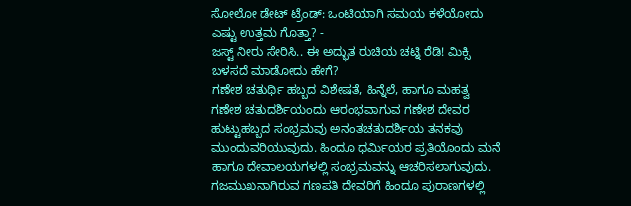ಸೋಲೋ ಡೇಟ್ ಟ್ರೆಂಡ್: ಒಂಟಿಯಾಗಿ ಸಮಯ ಕಳೆಯೋದು ಎಷ್ಟು ಉತ್ತಮ ಗೊತ್ತಾ? -
ಜಸ್ಟ್ ನೀರು ಸೇರಿಸಿ.. ಈ ಅದ್ಭುತ ರುಚಿಯ ಚಟ್ನಿ ರೆಡಿ! ಮಿಕ್ಸಿ ಬಳಸದೆ ಮಾಡೋದು ಹೇಗೆ?
ಗಣೇಶ ಚತುರ್ಥಿ ಹಬ್ಬದ ವಿಶೇಷತೆ, ಹಿನ್ನೆಲೆ, ಹಾಗೂ ಮಹತ್ವ
ಗಣೇಶ ಚತುದರ್ಶಿಯಂದು ಆರಂಭವಾಗುವ ಗಣೇಶ ದೇವರ ಹುಟ್ಟುಹಬ್ಬದ ಸಂಭ್ರಮವು ಅನಂತಚತುದರ್ಶಿಯ ತನಕವು ಮುಂದುವರಿಯುವುದು. ಹಿಂದೂ ಧರ್ಮಿಯರ ಪ್ರತಿಯೊಂದು ಮನೆ ಹಾಗೂ ದೇವಾಲಯಗಳಲ್ಲಿ ಸಂಭ್ರಮವನ್ನು ಆಚರಿಸಲಾಗುವುದು. ಗಜಮುಖನಾಗಿರುವ ಗಣಪತಿ ದೇವರಿಗೆ ಹಿಂದೂ ಪುರಾಣಗಳಲ್ಲಿ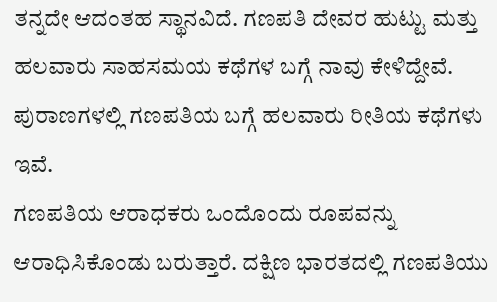ತನ್ನದೇ ಆದಂತಹ ಸ್ಥಾನವಿದೆ. ಗಣಪತಿ ದೇವರ ಹುಟ್ಟು ಮತ್ತು ಹಲವಾರು ಸಾಹಸಮಯ ಕಥೆಗಳ ಬಗ್ಗೆ ನಾವು ಕೇಳಿದ್ದೇವೆ. ಪುರಾಣಗಳಲ್ಲಿ ಗಣಪತಿಯ ಬಗ್ಗೆ ಹಲವಾರು ರೀತಿಯ ಕಥೆಗಳು ಇವೆ.
ಗಣಪತಿಯ ಆರಾಧಕರು ಒಂದೊಂದು ರೂಪವನ್ನು ಆರಾಧಿಸಿಕೊಂಡು ಬರುತ್ತಾರೆ. ದಕ್ಷಿಣ ಭಾರತದಲ್ಲಿ ಗಣಪತಿಯು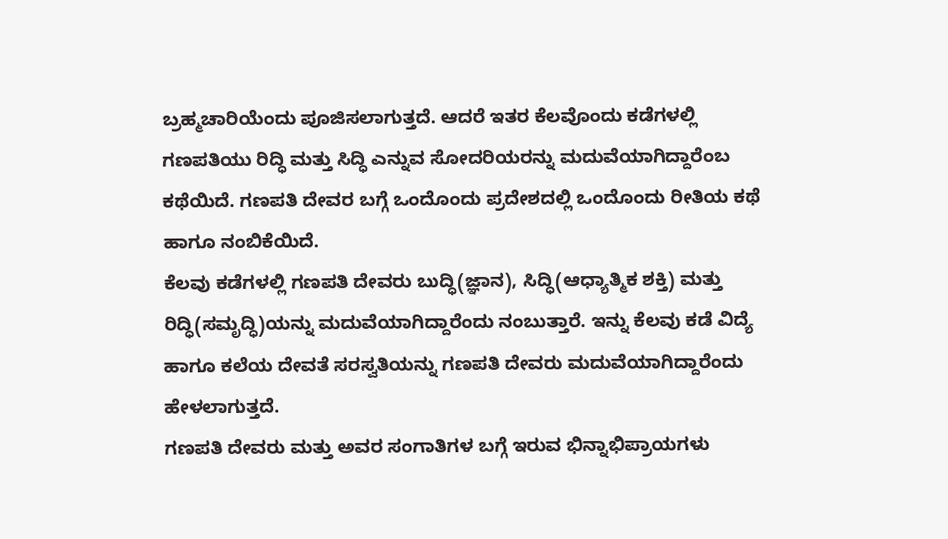ಬ್ರಹ್ಮಚಾರಿಯೆಂದು ಪೂಜಿಸಲಾಗುತ್ತದೆ. ಆದರೆ ಇತರ ಕೆಲವೊಂದು ಕಡೆಗಳಲ್ಲಿ ಗಣಪತಿಯು ರಿದ್ಧಿ ಮತ್ತು ಸಿದ್ಧಿ ಎನ್ನುವ ಸೋದರಿಯರನ್ನು ಮದುವೆಯಾಗಿದ್ದಾರೆಂಬ ಕಥೆಯಿದೆ. ಗಣಪತಿ ದೇವರ ಬಗ್ಗೆ ಒಂದೊಂದು ಪ್ರದೇಶದಲ್ಲಿ ಒಂದೊಂದು ರೀತಿಯ ಕಥೆ ಹಾಗೂ ನಂಬಿಕೆಯಿದೆ.
ಕೆಲವು ಕಡೆಗಳಲ್ಲಿ ಗಣಪತಿ ದೇವರು ಬುದ್ಧಿ(ಜ್ಞಾನ), ಸಿದ್ಧಿ(ಆಧ್ಯಾತ್ಮಿಕ ಶಕ್ತಿ) ಮತ್ತು ರಿದ್ಧಿ(ಸಮೃದ್ಧಿ)ಯನ್ನು ಮದುವೆಯಾಗಿದ್ದಾರೆಂದು ನಂಬುತ್ತಾರೆ. ಇನ್ನು ಕೆಲವು ಕಡೆ ವಿದ್ಯೆ ಹಾಗೂ ಕಲೆಯ ದೇವತೆ ಸರಸ್ವತಿಯನ್ನು ಗಣಪತಿ ದೇವರು ಮದುವೆಯಾಗಿದ್ದಾರೆಂದು ಹೇಳಲಾಗುತ್ತದೆ.
ಗಣಪತಿ ದೇವರು ಮತ್ತು ಅವರ ಸಂಗಾತಿಗಳ ಬಗ್ಗೆ ಇರುವ ಭಿನ್ನಾಭಿಪ್ರಾಯಗಳು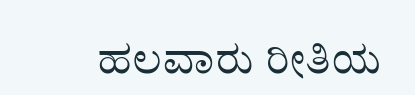ಹಲವಾರು ರೀತಿಯ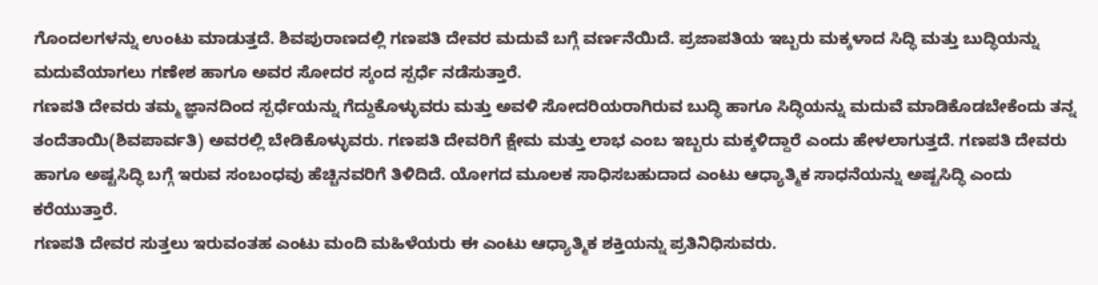ಗೊಂದಲಗಳನ್ನು ಉಂಟು ಮಾಡುತ್ತದೆ. ಶಿವಪುರಾಣದಲ್ಲಿ ಗಣಪತಿ ದೇವರ ಮದುವೆ ಬಗ್ಗೆ ವರ್ಣನೆಯಿದೆ. ಪ್ರಜಾಪತಿಯ ಇಬ್ಬರು ಮಕ್ಕಳಾದ ಸಿದ್ಧಿ ಮತ್ತು ಬುದ್ಧಿಯನ್ನು ಮದುವೆಯಾಗಲು ಗಣೇಶ ಹಾಗೂ ಅವರ ಸೋದರ ಸ್ಕಂದ ಸ್ಪರ್ಧೆ ನಡೆಸುತ್ತಾರೆ.
ಗಣಪತಿ ದೇವರು ತಮ್ಮ ಜ್ಞಾನದಿಂದ ಸ್ಪರ್ಧೆಯನ್ನು ಗೆದ್ದುಕೊಳ್ಳುವರು ಮತ್ತು ಅವಳಿ ಸೋದರಿಯರಾಗಿರುವ ಬುದ್ಧಿ ಹಾಗೂ ಸಿದ್ಧಿಯನ್ನು ಮದುವೆ ಮಾಡಿಕೊಡಬೇಕೆಂದು ತನ್ನ ತಂದೆತಾಯಿ(ಶಿವಪಾರ್ವತಿ) ಅವರಲ್ಲಿ ಬೇಡಿಕೊಳ್ಳುವರು. ಗಣಪತಿ ದೇವರಿಗೆ ಕ್ಷೇಮ ಮತ್ತು ಲಾಭ ಎಂಬ ಇಬ್ಬರು ಮಕ್ಕಳಿದ್ದಾರೆ ಎಂದು ಹೇಳಲಾಗುತ್ತದೆ. ಗಣಪತಿ ದೇವರು ಹಾಗೂ ಅಷ್ಟಸಿದ್ಧಿ ಬಗ್ಗೆ ಇರುವ ಸಂಬಂಧವು ಹೆಚ್ಚಿನವರಿಗೆ ತಿಳಿದಿದೆ. ಯೋಗದ ಮೂಲಕ ಸಾಧಿಸಬಹುದಾದ ಎಂಟು ಆಧ್ಯಾತ್ಮಿಕ ಸಾಧನೆಯನ್ನು ಅಷ್ಟಸಿದ್ಧಿ ಎಂದು ಕರೆಯುತ್ತಾರೆ.
ಗಣಪತಿ ದೇವರ ಸುತ್ತಲು ಇರುವಂತಹ ಎಂಟು ಮಂದಿ ಮಹಿಳೆಯರು ಈ ಎಂಟು ಆಧ್ಯಾತ್ಮಿಕ ಶಕ್ತಿಯನ್ನು ಪ್ರತಿನಿಧಿಸುವರು.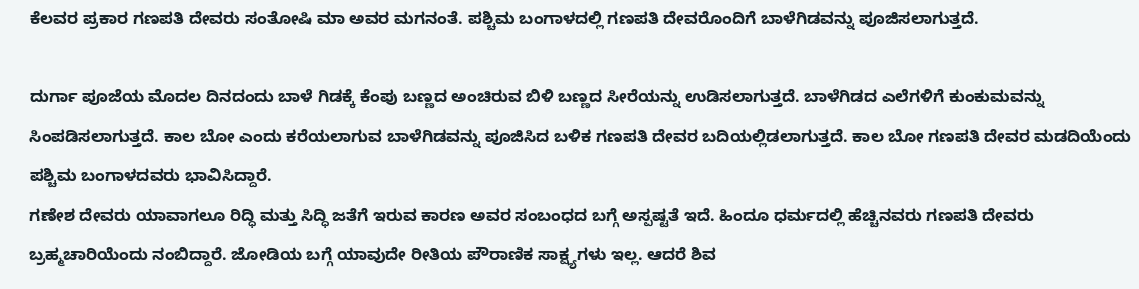ಕೆಲವರ ಪ್ರಕಾರ ಗಣಪತಿ ದೇವರು ಸಂತೋಷಿ ಮಾ ಅವರ ಮಗನಂತೆ. ಪಶ್ಚಿಮ ಬಂಗಾಳದಲ್ಲಿ ಗಣಪತಿ ದೇವರೊಂದಿಗೆ ಬಾಳೆಗಿಡವನ್ನು ಪೂಜಿಸಲಾಗುತ್ತದೆ.

ದುರ್ಗಾ ಪೂಜೆಯ ಮೊದಲ ದಿನದಂದು ಬಾಳೆ ಗಿಡಕ್ಕೆ ಕೆಂಪು ಬಣ್ಣದ ಅಂಚಿರುವ ಬಿಳಿ ಬಣ್ಣದ ಸೀರೆಯನ್ನು ಉಡಿಸಲಾಗುತ್ತದೆ. ಬಾಳೆಗಿಡದ ಎಲೆಗಳಿಗೆ ಕುಂಕುಮವನ್ನು ಸಿಂಪಡಿಸಲಾಗುತ್ತದೆ. ಕಾಲ ಬೋ ಎಂದು ಕರೆಯಲಾಗುವ ಬಾಳೆಗಿಡವನ್ನು ಪೂಜಿಸಿದ ಬಳಿಕ ಗಣಪತಿ ದೇವರ ಬದಿಯಲ್ಲಿಡಲಾಗುತ್ತದೆ. ಕಾಲ ಬೋ ಗಣಪತಿ ದೇವರ ಮಡದಿಯೆಂದು ಪಶ್ಚಿಮ ಬಂಗಾಳದವರು ಭಾವಿಸಿದ್ದಾರೆ.
ಗಣೇಶ ದೇವರು ಯಾವಾಗಲೂ ರಿದ್ಧಿ ಮತ್ತು ಸಿದ್ಧಿ ಜತೆಗೆ ಇರುವ ಕಾರಣ ಅವರ ಸಂಬಂಧದ ಬಗ್ಗೆ ಅಸ್ಪಷ್ಟತೆ ಇದೆ. ಹಿಂದೂ ಧರ್ಮದಲ್ಲಿ ಹೆಚ್ಚಿನವರು ಗಣಪತಿ ದೇವರು ಬ್ರಹ್ಮಚಾರಿಯೆಂದು ನಂಬಿದ್ದಾರೆ. ಜೋಡಿಯ ಬಗ್ಗೆ ಯಾವುದೇ ರೀತಿಯ ಪೌರಾಣಿಕ ಸಾಕ್ಷ್ಯಗಳು ಇಲ್ಲ. ಆದರೆ ಶಿವ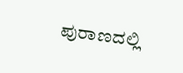ಪುರಾಣದಲ್ಲಿ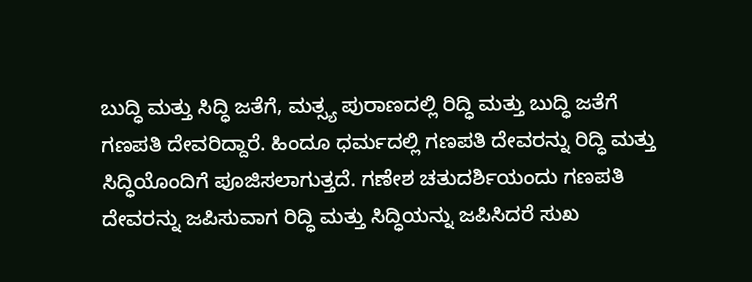ಬುದ್ಧಿ ಮತ್ತು ಸಿದ್ಧಿ ಜತೆಗೆ, ಮತ್ಸ್ಯ ಪುರಾಣದಲ್ಲಿ ರಿದ್ಧಿ ಮತ್ತು ಬುದ್ಧಿ ಜತೆಗೆ ಗಣಪತಿ ದೇವರಿದ್ದಾರೆ. ಹಿಂದೂ ಧರ್ಮದಲ್ಲಿ ಗಣಪತಿ ದೇವರನ್ನು ರಿದ್ಧಿ ಮತ್ತು ಸಿದ್ಧಿಯೊಂದಿಗೆ ಪೂಜಿಸಲಾಗುತ್ತದೆ. ಗಣೇಶ ಚತುದರ್ಶಿಯಂದು ಗಣಪತಿ ದೇವರನ್ನು ಜಪಿಸುವಾಗ ರಿದ್ಧಿ ಮತ್ತು ಸಿದ್ಧಿಯನ್ನು ಜಪಿಸಿದರೆ ಸುಖ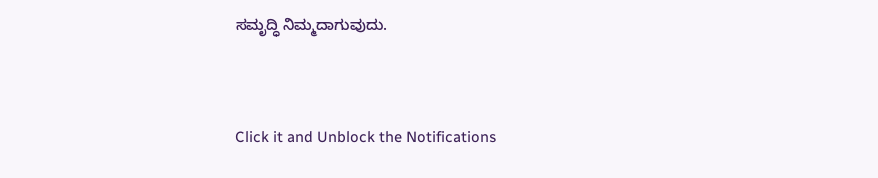ಸಮೃದ್ಧಿ ನಿಮ್ಮದಾಗುವುದು.



Click it and Unblock the Notifications